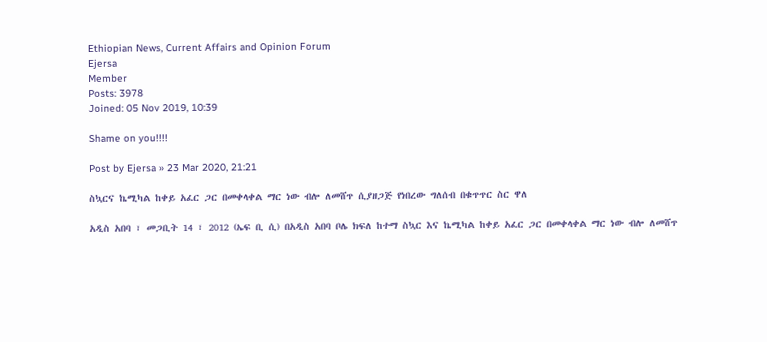Ethiopian News, Current Affairs and Opinion Forum
Ejersa
Member
Posts: 3978
Joined: 05 Nov 2019, 10:39

Shame on you!!!!

Post by Ejersa » 23 Mar 2020, 21:21

ስኳርና ኬሚካል ከቀይ አፈር ጋር በመቀላቀል ማር ነው ብሎ ለመሸጥ ሲያዘጋጅ የነበረው ግለሰብ በቁጥጥር ስር ዋለ

አዲስ አበባ ፣ መጋቢት 14 ፣ 2012 (ኤፍ ቢ ሲ) በአዲስ አበባ ቦሌ ክፍለ ከተማ ስኳር እና ኬሚካል ከቀይ አፈር ጋር በመቀላቀል ማር ነው ብሎ ለመሸጥ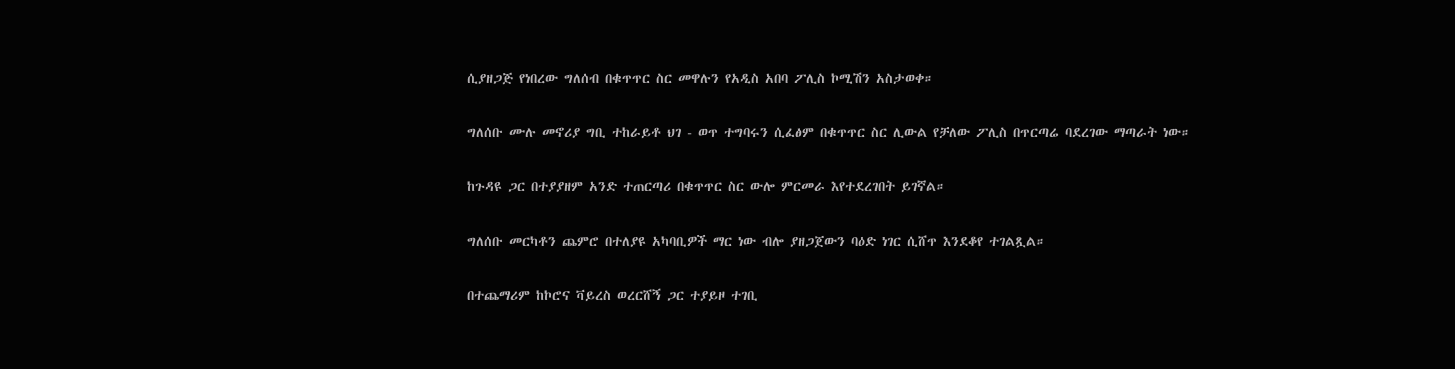ሲያዘጋጅ የነበረው ግለሰብ በቁጥጥር ስር መዋሉን የአዲስ አበባ ፖሊስ ኮሚሽን አስታወቀ።

ግለሰቡ ሙሉ መኖሪያ ግቢ ተከራይቶ ህገ - ወጥ ተግባሩን ሲፈፅም በቁጥጥር ስር ሊውል የቻለው ፖሊስ በጥርጣሬ ባደረገው ማጣራት ነው።

ከጉዳዩ ጋር በተያያዘም አንድ ተጠርጣሪ በቁጥጥር ስር ውሎ ምርመራ እየተደረገበት ይገኛል።

ግለሰቡ መርካቶን ጨምሮ በተለያዩ አካባቢዎች ማር ነው ብሎ ያዘጋጀውን ባዕድ ነገር ሲሸጥ እንደቆየ ተገልጿል።

በተጨማሪም ከኮሮና ቫይረስ ወረርሸኝ ጋር ተያይዞ ተገቢ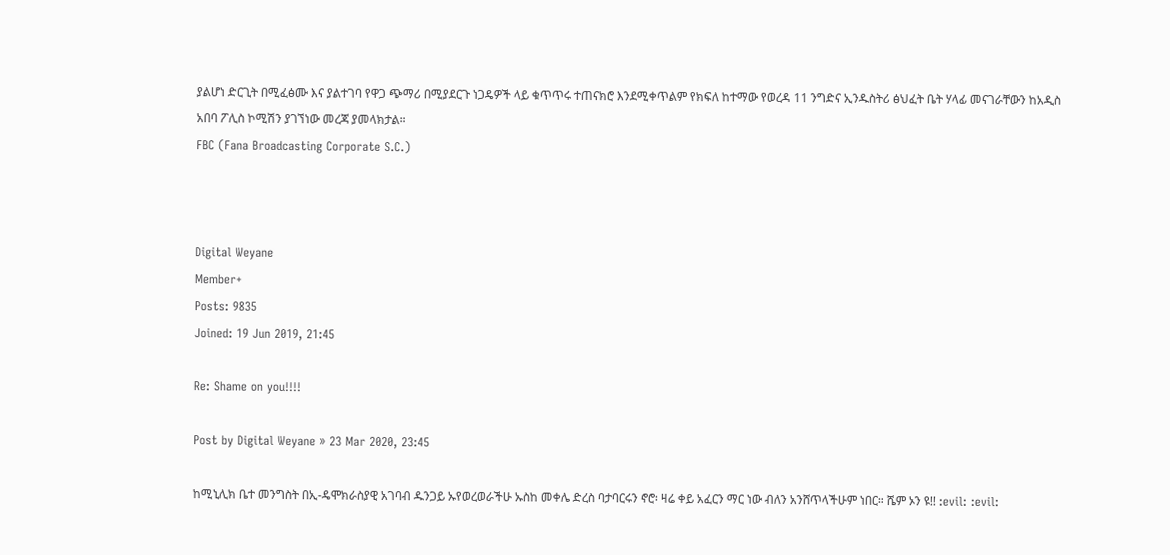ያልሆነ ድርጊት በሚፈፅሙ እና ያልተገባ የዋጋ ጭማሪ በሚያደርጉ ነጋዴዎች ላይ ቁጥጥሩ ተጠናክሮ እንደሚቀጥልም የክፍለ ከተማው የወረዳ 11 ንግድና ኢንዱስትሪ ፅህፈት ቤት ሃላፊ መናገራቸውን ከአዲስ አበባ ፖሊስ ኮሚሽን ያገኘነው መረጃ ያመላክታል።
FBC (Fana Broadcasting Corporate S.C.)



Digital Weyane
Member+
Posts: 9835
Joined: 19 Jun 2019, 21:45

Re: Shame on you!!!!

Post by Digital Weyane » 23 Mar 2020, 23:45

ከሚኒሊክ ቤተ መንግስት በኢ-ዴሞክራስያዊ አገባብ ዱንጋይ ኡየወረወራችሁ ኡስከ መቀሌ ድረስ ባታባርሩን ኖሮ፡ ዛሬ ቀይ አፈርን ማር ነው ብለን አንሸጥላችሁም ነበር። ሼም ኦን ዩ!! :evil: :evil: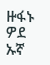ዙፋኑ ዎደ ኡኛ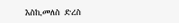እስኪመለስ ድረስ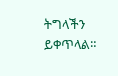ትግላችን ይቀጥላል።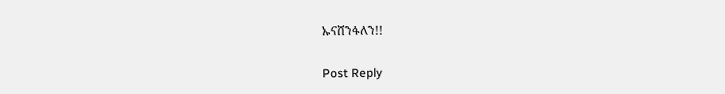ኡናሸንፋለን!!

Post Reply